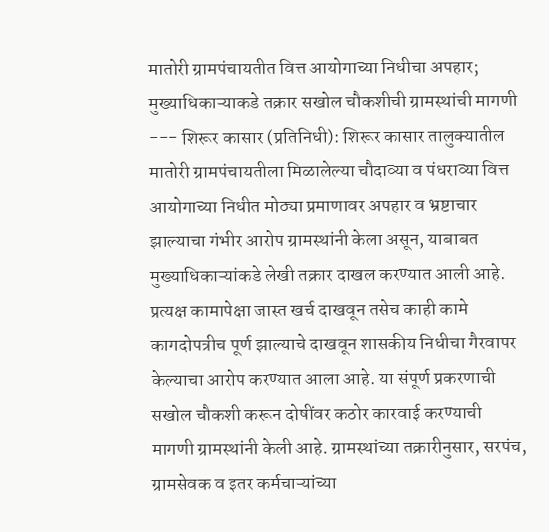मातोरी ग्रामपंचायतीत वित्त आयोगाच्या निधीचा अपहार; मुख्याधिकाऱ्याकडे तक्रार सखोल चौकशीची ग्रामस्थांची मागणी --- शिरूर कासार (प्रतिनिधी): शिरूर कासार तालुक्यातील मातोरी ग्रामपंचायतीला मिळालेल्या चौदाव्या व पंधराव्या वित्त आयोगाच्या निधीत मोठ्या प्रमाणावर अपहार व भ्रष्टाचार झाल्याचा गंभीर आरोप ग्रामस्थांनी केला असून, याबाबत मुख्याधिकाऱ्यांकडे लेखी तक्रार दाखल करण्यात आली आहे. प्रत्यक्ष कामापेक्षा जास्त खर्च दाखवून तसेच काही कामे कागदोपत्रीच पूर्ण झाल्याचे दाखवून शासकीय निधीचा गैरवापर केल्याचा आरोप करण्यात आला आहे. या संपूर्ण प्रकरणाची सखोल चौकशी करून दोषींवर कठोर कारवाई करण्याची मागणी ग्रामस्थांनी केली आहे. ग्रामस्थांच्या तक्रारीनुसार, सरपंच, ग्रामसेवक व इतर कर्मचाऱ्यांच्या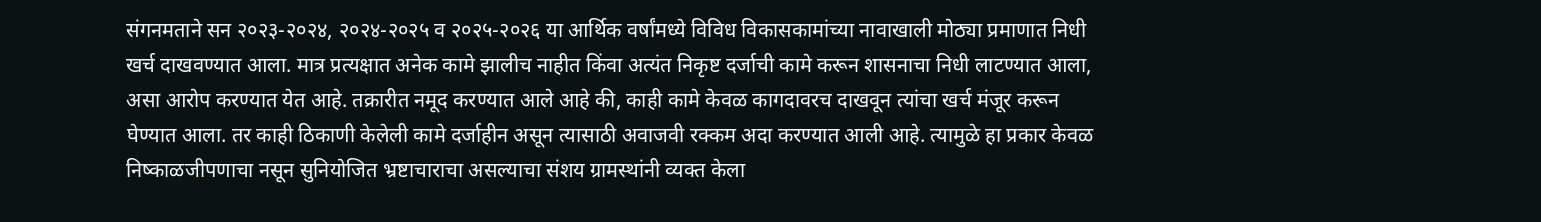संगनमताने सन २०२३-२०२४, २०२४-२०२५ व २०२५-२०२६ या आर्थिक वर्षांमध्ये विविध विकासकामांच्या नावाखाली मोठ्या प्रमाणात निधी खर्च दाखवण्यात आला. मात्र प्रत्यक्षात अनेक कामे झालीच नाहीत किंवा अत्यंत निकृष्ट दर्जाची कामे करून शासनाचा निधी लाटण्यात आला, असा आरोप करण्यात येत आहे. तक्रारीत नमूद करण्यात आले आहे की, काही कामे केवळ कागदावरच दाखवून त्यांचा खर्च मंजूर करून घेण्यात आला. तर काही ठिकाणी केलेली कामे दर्जाहीन असून त्यासाठी अवाजवी रक्कम अदा करण्यात आली आहे. त्यामुळे हा प्रकार केवळ निष्काळजीपणाचा नसून सुनियोजित भ्रष्टाचाराचा असल्याचा संशय ग्रामस्थांनी व्यक्त केला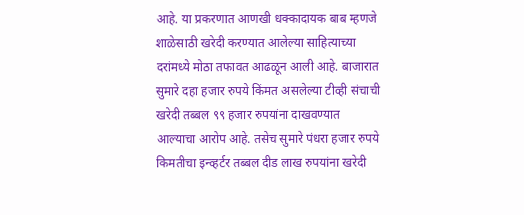आहे. या प्रकरणात आणखी धक्कादायक बाब म्हणजे शाळेसाठी खरेदी करण्यात आलेल्या साहित्याच्या दरांमध्ये मोठा तफावत आढळून आली आहे. बाजारात सुमारे दहा हजार रुपये किंमत असलेल्या टीव्ही संचाची खरेदी तब्बल ९९ हजार रुपयांना दाखवण्यात आल्याचा आरोप आहे. तसेच सुमारे पंधरा हजार रुपये किमतीचा इन्व्हर्टर तब्बल दीड लाख रुपयांना खरेदी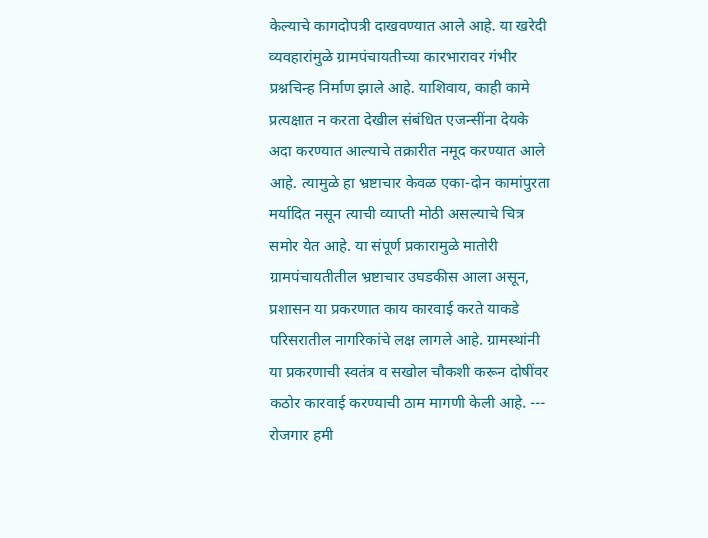केल्याचे कागदोपत्री दाखवण्यात आले आहे. या खरेदी व्यवहारांमुळे ग्रामपंचायतीच्या कारभारावर गंभीर प्रश्नचिन्ह निर्माण झाले आहे. याशिवाय, काही कामे प्रत्यक्षात न करता देखील संबंधित एजन्सींना देयके अदा करण्यात आल्याचे तक्रारीत नमूद करण्यात आले आहे. त्यामुळे हा भ्रष्टाचार केवळ एका-दोन कामांपुरता मर्यादित नसून त्याची व्याप्ती मोठी असल्याचे चित्र समोर येत आहे. या संपूर्ण प्रकारामुळे मातोरी ग्रामपंचायतीतील भ्रष्टाचार उघडकीस आला असून, प्रशासन या प्रकरणात काय कारवाई करते याकडे परिसरातील नागरिकांचे लक्ष लागले आहे. ग्रामस्थांनी या प्रकरणाची स्वतंत्र व सखोल चौकशी करून दोषींवर कठोर कारवाई करण्याची ठाम मागणी केली आहे. --- रोजगार हमी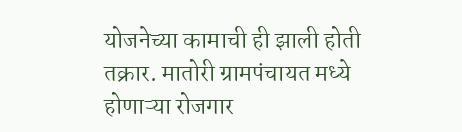योजनेच्या कामाची ही झाली होती तक्रार. मातोरी ग्रामपंचायत मध्ये होणाऱ्या रोजगार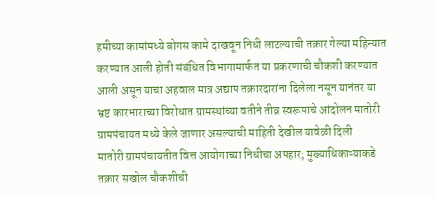हमीच्या कामांमध्ये बोगस कामे दाखवून निधी लाटल्याची तक्रार गेल्या महिन्यात करण्यात आली होती संबंधित विभागामार्फत या प्रकरणाची चौकशी करण्यात आली असून याचा अहवाल मात्र अद्याप तक्रारदारांना दिलेला नसून यानंतर या भ्रष्ट कारभाराच्या विरोधात ग्रामस्थांच्या वतीने तीव्र स्वरूपाचे आंदोलन मातोरी ग्रामपंचायत मध्ये केले जाणार असल्याची माहिती देखील यावेळी दिली
मातोरी ग्रामपंचायतीत वित्त आयोगाच्या निधीचा अपहार; मुख्याधिकाऱ्याकडे तक्रार सखोल चौकशीची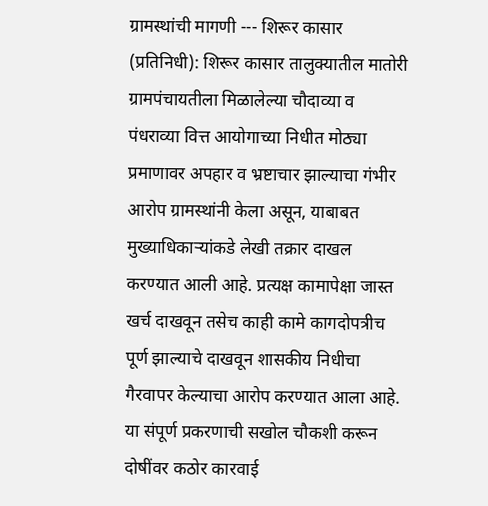ग्रामस्थांची मागणी --- शिरूर कासार (प्रतिनिधी): शिरूर कासार तालुक्यातील मातोरी ग्रामपंचायतीला मिळालेल्या चौदाव्या व पंधराव्या वित्त आयोगाच्या निधीत मोठ्या प्रमाणावर अपहार व भ्रष्टाचार झाल्याचा गंभीर आरोप ग्रामस्थांनी केला असून, याबाबत मुख्याधिकाऱ्यांकडे लेखी तक्रार दाखल करण्यात आली आहे. प्रत्यक्ष कामापेक्षा जास्त खर्च दाखवून तसेच काही कामे कागदोपत्रीच पूर्ण झाल्याचे दाखवून शासकीय निधीचा गैरवापर केल्याचा आरोप करण्यात आला आहे. या संपूर्ण प्रकरणाची सखोल चौकशी करून दोषींवर कठोर कारवाई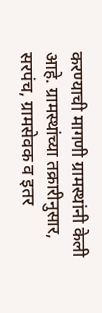करण्याची मागणी ग्रामस्थांनी केली आहे. ग्रामस्थांच्या तक्रारीनुसार, सरपंच, ग्रामसेवक व इतर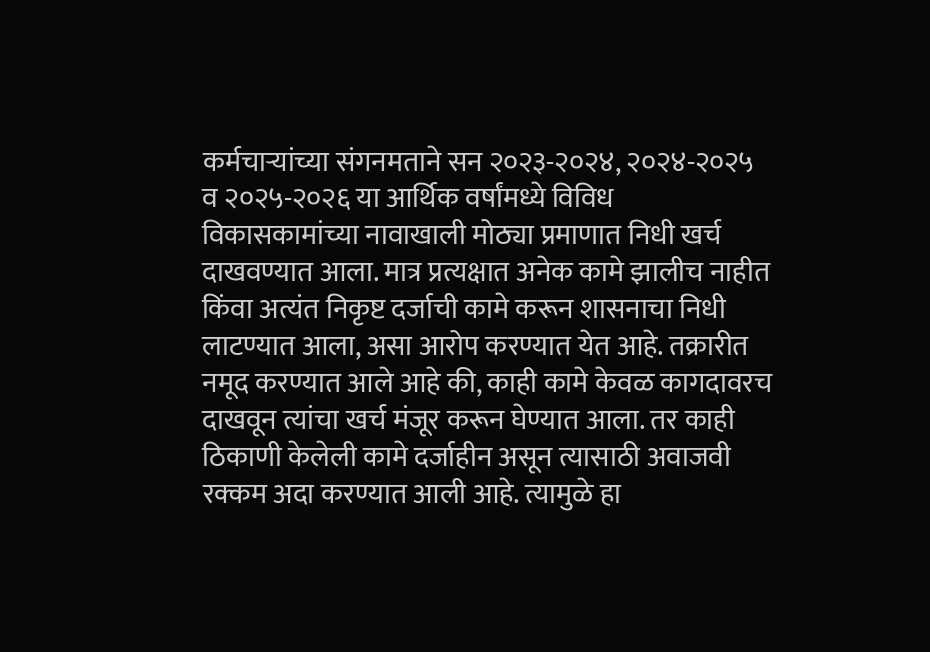कर्मचाऱ्यांच्या संगनमताने सन २०२३-२०२४, २०२४-२०२५ व २०२५-२०२६ या आर्थिक वर्षांमध्ये विविध विकासकामांच्या नावाखाली मोठ्या प्रमाणात निधी खर्च दाखवण्यात आला. मात्र प्रत्यक्षात अनेक कामे झालीच नाहीत किंवा अत्यंत निकृष्ट दर्जाची कामे करून शासनाचा निधी लाटण्यात आला, असा आरोप करण्यात येत आहे. तक्रारीत नमूद करण्यात आले आहे की, काही कामे केवळ कागदावरच दाखवून त्यांचा खर्च मंजूर करून घेण्यात आला. तर काही ठिकाणी केलेली कामे दर्जाहीन असून त्यासाठी अवाजवी रक्कम अदा करण्यात आली आहे. त्यामुळे हा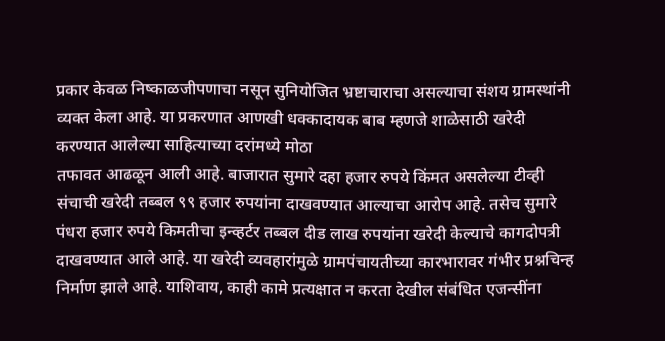प्रकार केवळ निष्काळजीपणाचा नसून सुनियोजित भ्रष्टाचाराचा असल्याचा संशय ग्रामस्थांनी व्यक्त केला आहे. या प्रकरणात आणखी धक्कादायक बाब म्हणजे शाळेसाठी खरेदी करण्यात आलेल्या साहित्याच्या दरांमध्ये मोठा
तफावत आढळून आली आहे. बाजारात सुमारे दहा हजार रुपये किंमत असलेल्या टीव्ही संचाची खरेदी तब्बल ९९ हजार रुपयांना दाखवण्यात आल्याचा आरोप आहे. तसेच सुमारे पंधरा हजार रुपये किमतीचा इन्व्हर्टर तब्बल दीड लाख रुपयांना खरेदी केल्याचे कागदोपत्री दाखवण्यात आले आहे. या खरेदी व्यवहारांमुळे ग्रामपंचायतीच्या कारभारावर गंभीर प्रश्नचिन्ह निर्माण झाले आहे. याशिवाय, काही कामे प्रत्यक्षात न करता देखील संबंधित एजन्सींना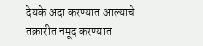देयके अदा करण्यात आल्याचे तक्रारीत नमूद करण्यात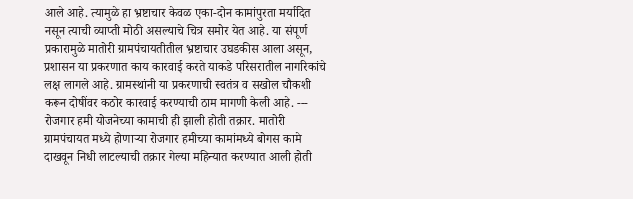आले आहे. त्यामुळे हा भ्रष्टाचार केवळ एका-दोन कामांपुरता मर्यादित नसून त्याची व्याप्ती मोठी असल्याचे चित्र समोर येत आहे. या संपूर्ण प्रकारामुळे मातोरी ग्रामपंचायतीतील भ्रष्टाचार उघडकीस आला असून, प्रशासन या प्रकरणात काय कारवाई करते याकडे परिसरातील नागरिकांचे लक्ष लागले आहे. ग्रामस्थांनी या प्रकरणाची स्वतंत्र व सखोल चौकशी करून दोषींवर कठोर कारवाई करण्याची ठाम मागणी केली आहे. --- रोजगार हमी योजनेच्या कामाची ही झाली होती तक्रार. मातोरी ग्रामपंचायत मध्ये होणाऱ्या रोजगार हमीच्या कामांमध्ये बोगस कामे दाखवून निधी लाटल्याची तक्रार गेल्या महिन्यात करण्यात आली होती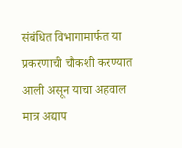संबंधित विभागामार्फत या प्रकरणाची चौकशी करण्यात आली असून याचा अहवाल मात्र अद्याप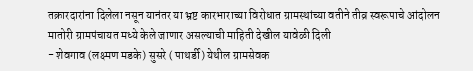तक्रारदारांना दिलेला नसून यानंतर या भ्रष्ट कारभाराच्या विरोधात ग्रामस्थांच्या वतीने तीव्र स्वरूपाचे आंदोलन मातोरी ग्रामपंचायत मध्ये केले जाणार असल्याची माहिती देखील यावेळी दिली
- शेवगाव (लक्ष्मण मडके) सुसरे ( पाथर्डी) येथील ग्रामसेवक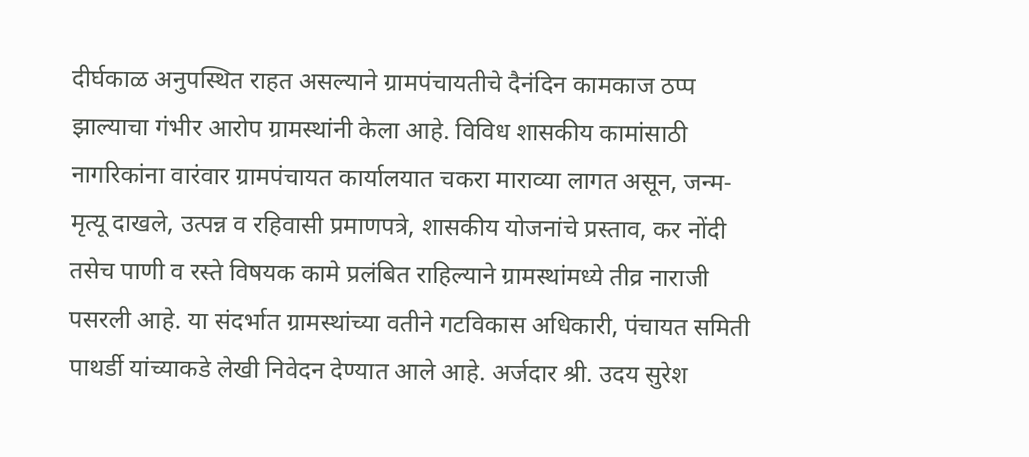दीर्घकाळ अनुपस्थित राहत असल्याने ग्रामपंचायतीचे दैनंदिन कामकाज ठप्प झाल्याचा गंभीर आरोप ग्रामस्थांनी केला आहे. विविध शासकीय कामांसाठी नागरिकांना वारंवार ग्रामपंचायत कार्यालयात चकरा माराव्या लागत असून, जन्म-मृत्यू दाखले, उत्पन्न व रहिवासी प्रमाणपत्रे, शासकीय योजनांचे प्रस्ताव, कर नोंदी तसेच पाणी व रस्ते विषयक कामे प्रलंबित राहिल्याने ग्रामस्थांमध्ये तीव्र नाराजी पसरली आहे. या संदर्भात ग्रामस्थांच्या वतीने गटविकास अधिकारी, पंचायत समिती पाथर्डी यांच्याकडे लेखी निवेदन देण्यात आले आहे. अर्जदार श्री. उदय सुरेश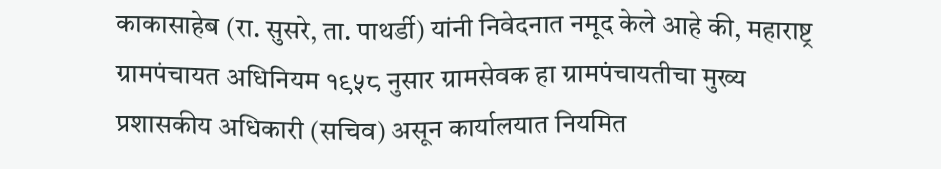काकासाहेब (रा. सुसरे, ता. पाथर्डी) यांनी निवेदनात नमूद केले आहे की, महाराष्ट्र ग्रामपंचायत अधिनियम १९५८ नुसार ग्रामसेवक हा ग्रामपंचायतीचा मुख्य प्रशासकीय अधिकारी (सचिव) असून कार्यालयात नियमित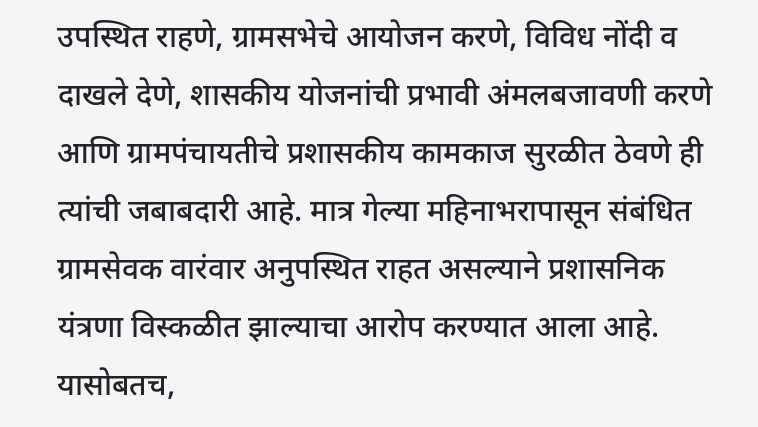उपस्थित राहणे, ग्रामसभेचे आयोजन करणे, विविध नोंदी व दाखले देणे, शासकीय योजनांची प्रभावी अंमलबजावणी करणे आणि ग्रामपंचायतीचे प्रशासकीय कामकाज सुरळीत ठेवणे ही त्यांची जबाबदारी आहे. मात्र गेल्या महिनाभरापासून संबंधित ग्रामसेवक वारंवार अनुपस्थित राहत असल्याने प्रशासनिक यंत्रणा विस्कळीत झाल्याचा आरोप करण्यात आला आहे. यासोबतच,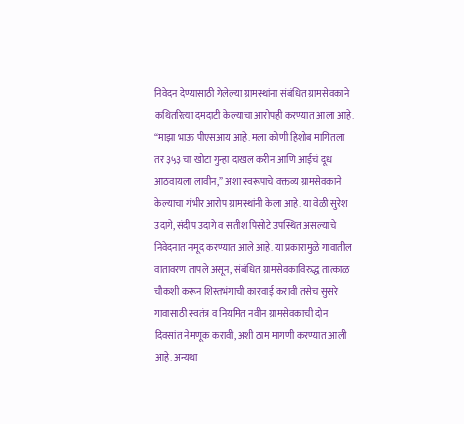निवेदन देण्यासाठी गेलेल्या ग्रामस्थांना संबंधित ग्रामसेवकाने कथितरित्या दमदाटी केल्याचा आरोपही करण्यात आला आहे. “माझा भाऊ पीएसआय आहे. मला कोणी हिशोब मागितला तर ३५३ चा खोटा गुन्हा दाखल करीन आणि आईचं दूध आठवायला लावीन,” अशा स्वरूपाचे वक्तव्य ग्रामसेवकाने केल्याचा गंभीर आरोप ग्रामस्थांनी केला आहे. या वेळी सुरेश उदागे, संदीप उदागे व सतीश पिसोटे उपस्थित असल्याचे निवेदनात नमूद करण्यात आले आहे. या प्रकारामुळे गावातील वातावरण तापले असून, संबंधित ग्रामसेवकाविरुद्ध तात्काळ चौकशी करून शिस्तभंगाची कारवाई करावी तसेच सुसरे गावासाठी स्वतंत्र व नियमित नवीन ग्रामसेवकाची दोन दिवसांत नेमणूक करावी, अशी ठाम मागणी करण्यात आली आहे. अन्यथा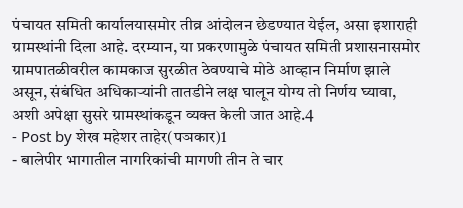पंचायत समिती कार्यालयासमोर तीव्र आंदोलन छेडण्यात येईल, असा इशाराही ग्रामस्थांनी दिला आहे. दरम्यान, या प्रकरणामुळे पंचायत समिती प्रशासनासमोर ग्रामपातळीवरील कामकाज सुरळीत ठेवण्याचे मोठे आव्हान निर्माण झाले असून, संबंधित अधिकाऱ्यांनी तातडीने लक्ष घालून योग्य तो निर्णय घ्यावा, अशी अपेक्षा सुसरे ग्रामस्थांकडून व्यक्त केली जात आहे.4
- Post by शेख महेशर ताहेर(पञकार)1
- बालेपीर भागातील नागरिकांची मागणी तीन ते चार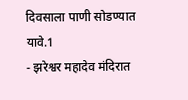दिवसाला पाणी सोडण्यात यावे.1
- झरेश्वर महादेव मंदिरात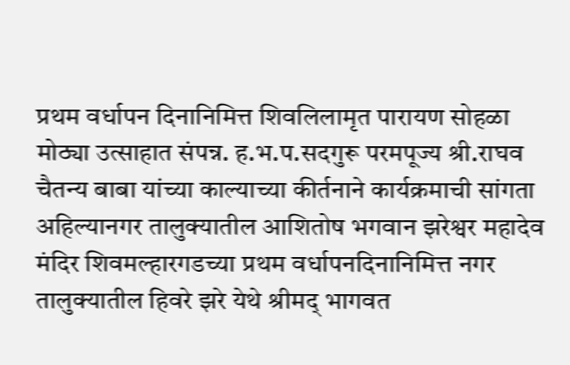प्रथम वर्धापन दिनानिमित्त शिवलिलामृत पारायण सोहळा मोठ्या उत्साहात संपन्न. ह.भ.प.सदगुरू परमपूज्य श्री.राघव चैतन्य बाबा यांच्या काल्याच्या कीर्तनाने कार्यक्रमाची सांगता अहिल्यानगर तालुक्यातील आशितोष भगवान झरेश्वर महादेव मंदिर शिवमल्हारगडच्या प्रथम वर्धापनदिनानिमित्त नगर तालुक्यातील हिवरे झरे येथे श्रीमद् भागवत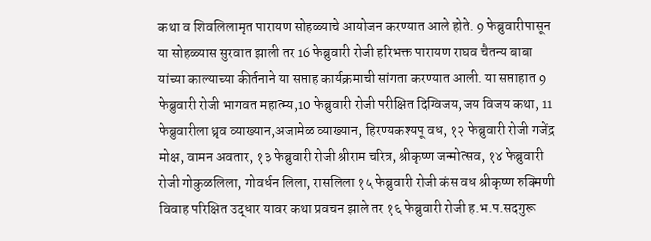कथा व शिवलिलामृत पारायण सोहळ्याचे आयोजन करण्यात आले होते. 9 फेब्रुवारीपासून या सोहळ्यास सुरवात झाली तर 16 फेब्रुवारी रोजी हरिभक्त पारायण राघव चैतन्य बाबा यांच्या काल्याच्या कीर्तनाने या सप्ताह कार्यक्रमाची सांगता करण्यात आली. या सप्ताहात 9 फेब्रुवारी रोजी भागवत महात्म्य,10 फेब्रुवारी रोजी परीक्षित दिग्विजय,जय विजय कथा, 11 फेब्रुवारीला ध्रृव व्याख्यान,अजामेळ व्याख्यान, हिरण्यकश्यपू वध, १२ फेब्रुवारी रोजी गजेंद्र मोक्ष, वामन अवतार, १३ फेब्रुवारी रोजी श्रीराम चरित्र, श्रीकृष्ण जन्मोत्सव, १४ फेब्रुवारी रोजी गोकुळलिला, गोवर्धन लिला, रासलिला १५ फेब्रुवारी रोजी कंस वध श्रीकृष्ण रुक्मिणी विवाह परिक्षित उद्धार यावर कथा प्रवचन झाले तर १६ फेब्रुवारी रोजी ह.भ.प.सदगुरू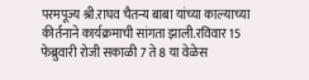परमपूज्य श्री.राघव चैतन्य बाबा यांच्या काल्याच्या कीर्तनाने कार्यक्रमाची सांगता झाली.रविवार 15 फेब्रुवारी रोजी सकाळी 7 ते 8 या वेळेस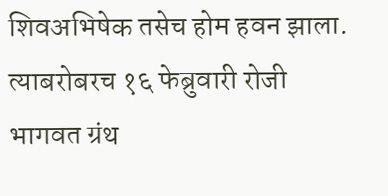शिवअभिषेक तसेच होम हवन झाला. त्याबरोबरच १६ फेब्रुवारी रोजी भागवत ग्रंथ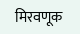मिरवणूक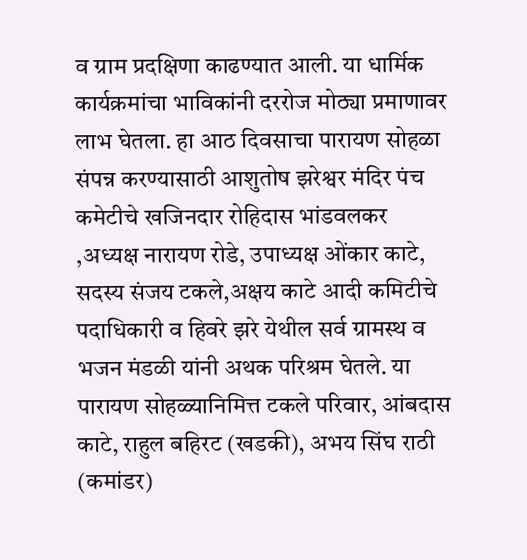व ग्राम प्रदक्षिणा काढण्यात आली. या धार्मिक कार्यक्रमांचा भाविकांनी दररोज मोठ्या प्रमाणावर लाभ घेतला. हा आठ दिवसाचा पारायण सोहळा संपन्न करण्यासाठी आशुतोष झरेश्वर मंदिर पंच कमेटीचे खजिनदार रोहिदास भांडवलकर ,अध्यक्ष नारायण रोडे, उपाध्यक्ष ओंकार काटे, सदस्य संजय टकले,अक्षय काटे आदी कमिटीचे पदाधिकारी व हिवरे झरे येथील सर्व ग्रामस्थ व भजन मंडळी यांनी अथक परिश्रम घेतले. या पारायण सोहळ्यानिमित्त टकले परिवार, आंबदास काटे, राहुल बहिरट (खडकी), अभय सिंघ राठी (कमांडर)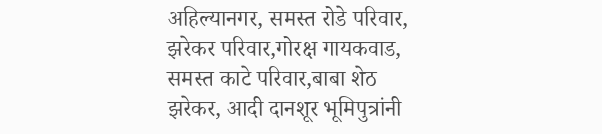अहिल्यानगर, समस्त रोडे परिवार, झरेकर परिवार,गोरक्ष गायकवाड, समस्त काटे परिवार,बाबा शेठ झरेकर, आदी दानशूर भूमिपुत्रांनी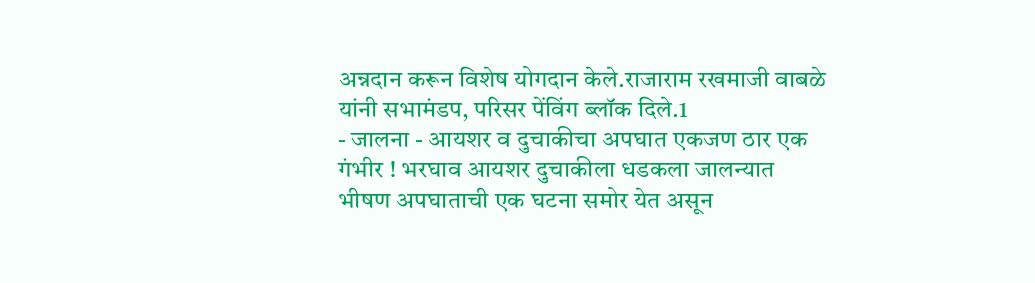अन्नदान करून विशेष योगदान केले.राजाराम रखमाजी वाबळे यांनी सभामंडप, परिसर पेंविंग ब्लॉक दिले.1
- जालना - आयशर व दुचाकीचा अपघात एकजण ठार एक गंभीर ! भरघाव आयशर दुचाकीला धडकला जालन्यात भीषण अपघाताची एक घटना समोर येत असून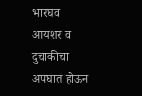भारघव आयशर व दुचाकीचा अपघात होऊन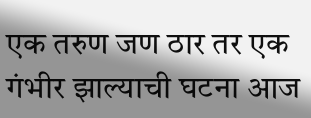एक तरुण जण ठार तर एक गंभीर झाल्याची घटना आज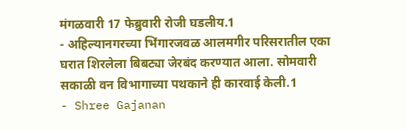मंगळवारी 17 फेब्रुवारी रोजी घडलीय.1
- अहिल्यानगरच्या भिंगारजवळ आलमगीर परिसरातील एका घरात शिरलेला बिबट्या जेरबंद करण्यात आला. सोमवारी सकाळी वन विभागाच्या पथकाने ही कारवाई केली.1
- Shree Gajanan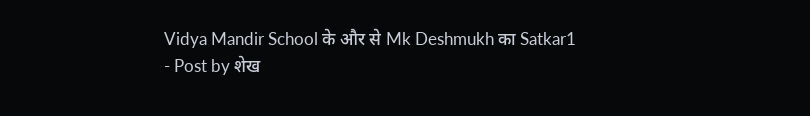Vidya Mandir School के और से Mk Deshmukh का Satkar1
- Post by शेख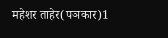महेशर ताहेर(पञकार)1